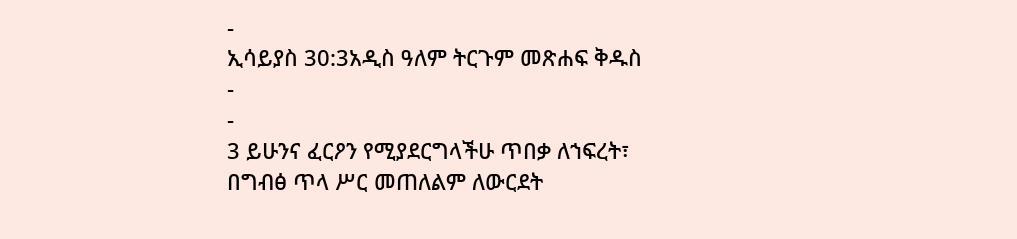-
ኢሳይያስ 30:3አዲስ ዓለም ትርጉም መጽሐፍ ቅዱስ
-
-
3 ይሁንና ፈርዖን የሚያደርግላችሁ ጥበቃ ለኀፍረት፣
በግብፅ ጥላ ሥር መጠለልም ለውርደት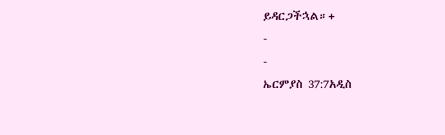ይዳርጋችኋል።+
-
-
ኤርምያስ 37:7አዲስ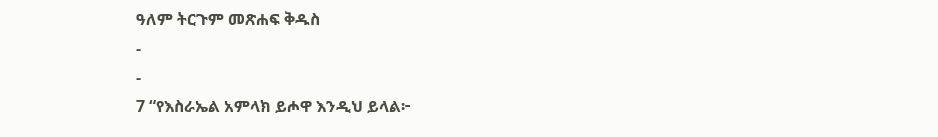ዓለም ትርጉም መጽሐፍ ቅዱስ
-
-
7 “የእስራኤል አምላክ ይሖዋ እንዲህ ይላል፦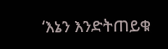‘እኔን እንድትጠይቁ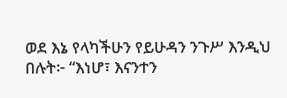ወደ እኔ የላካችሁን የይሁዳን ንጉሥ እንዲህ በሉት፦ “እነሆ፣ እናንተን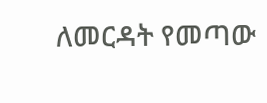ለመርዳት የመጣው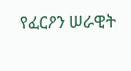የፈርዖን ሠራዊት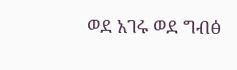ወደ አገሩ ወደ ግብፅ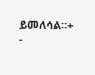ይመለሳል።+
-